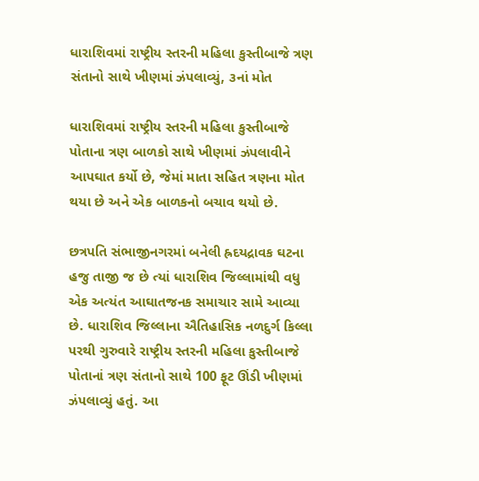ધારાશિવમાં રાષ્ટ્રીય સ્તરની મહિલા કુસ્તીબાજે ત્રણ સંતાનો સાથે ખીણમાં ઝંપલાવ્યું, ૩નાં મોત

ધારાશિવમાં રાષ્ટ્રીય સ્તરની મહિલા કુસ્તીબાજે પોતાના ત્રણ બાળકો સાથે ખીણમાં ઝંપલાવીને આપઘાત કર્યો છે, જેમાં માતા સહિત ત્રણના મોત થયા છે અને એક બાળકનો બચાવ થયો છે.

છત્રપતિ સંભાજીનગરમાં બનેલી હ્રદયદ્રાવક ઘટના હજુ તાજી જ છે ત્યાં ધારાશિવ જિલ્લામાંથી વધુ એક અત્યંત આઘાતજનક સમાચાર સામે આવ્યા છે. ધારાશિવ જિલ્લાના ઐતિહાસિક નળદુર્ગ કિલ્લા પરથી ગુરુવારે રાષ્ટ્રીય સ્તરની મહિલા કુસ્તીબાજે પોતાનાં ત્રણ સંતાનો સાથે 100 ફૂટ ઊંડી ખીણમાં ઝંપલાવ્યું હતું. આ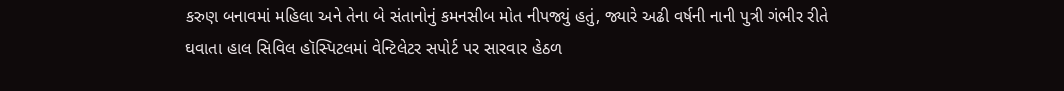કરુણ બનાવમાં મહિલા અને તેના બે સંતાનોનું કમનસીબ મોત નીપજ્યું હતું, જ્યારે અઢી વર્ષની નાની પુત્રી ગંભીર રીતે ઘવાતા હાલ સિવિલ હૉસ્પિટલમાં વેન્ટિલેટર સપોર્ટ પર સારવાર હેઠળ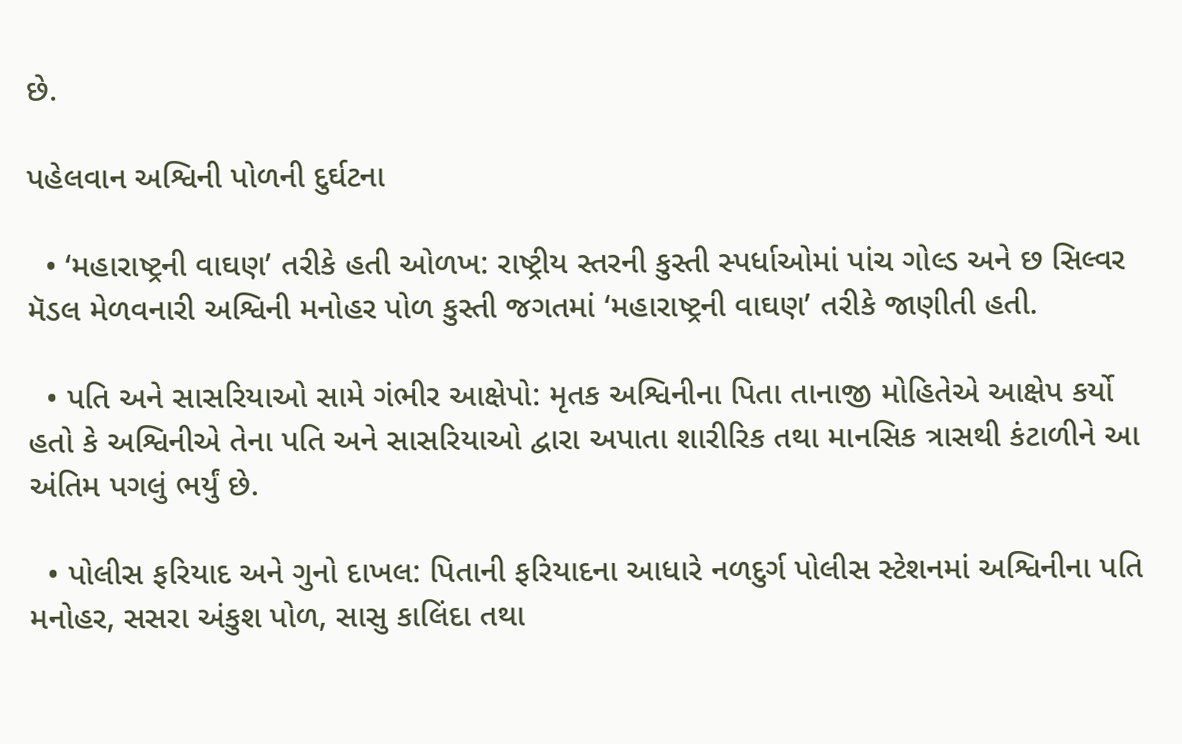છે.

પહેલવાન અશ્વિની પોળની દુર્ઘટના

  • ‘મહારાષ્ટ્રની વાઘણ’ તરીકે હતી ઓળખ: રાષ્ટ્રીય સ્તરની કુસ્તી સ્પર્ધાઓમાં પાંચ ગોલ્ડ અને છ સિલ્વર મૅડલ મેળવનારી અશ્વિની મનોહર પોળ કુસ્તી જગતમાં ‘મહારાષ્ટ્રની વાઘણ’ તરીકે જાણીતી હતી.

  • પતિ અને સાસરિયાઓ સામે ગંભીર આક્ષેપો: મૃતક અશ્વિનીના પિતા તાનાજી મોહિતેએ આક્ષેપ કર્યો હતો કે અશ્વિનીએ તેના પતિ અને સાસરિયાઓ દ્વારા અપાતા શારીરિક તથા માનસિક ત્રાસથી કંટાળીને આ અંતિમ પગલું ભર્યું છે.

  • પોલીસ ફરિયાદ અને ગુનો દાખલ: પિતાની ફરિયાદના આધારે નળદુર્ગ પોલીસ સ્ટેશનમાં અશ્વિનીના પતિ મનોહર, સસરા અંકુશ પોળ, સાસુ કાલિંદા તથા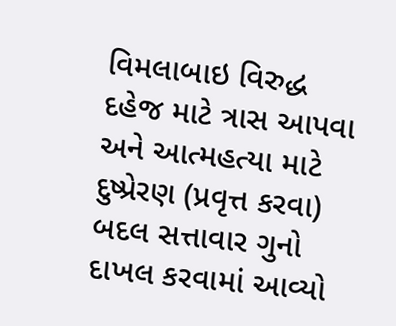વિમલાબાઇ વિરુદ્ધ દહેજ માટે ત્રાસ આપવા અને આત્મહત્યા માટે દુષ્પ્રેરણ (પ્રવૃત્ત કરવા) બદલ સત્તાવાર ગુનો દાખલ કરવામાં આવ્યો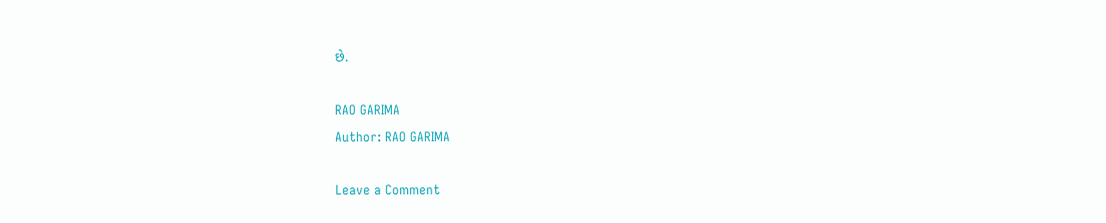છે.

RAO GARIMA
Author: RAO GARIMA

Leave a Comment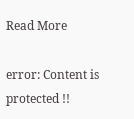Read More

error: Content is protected !!